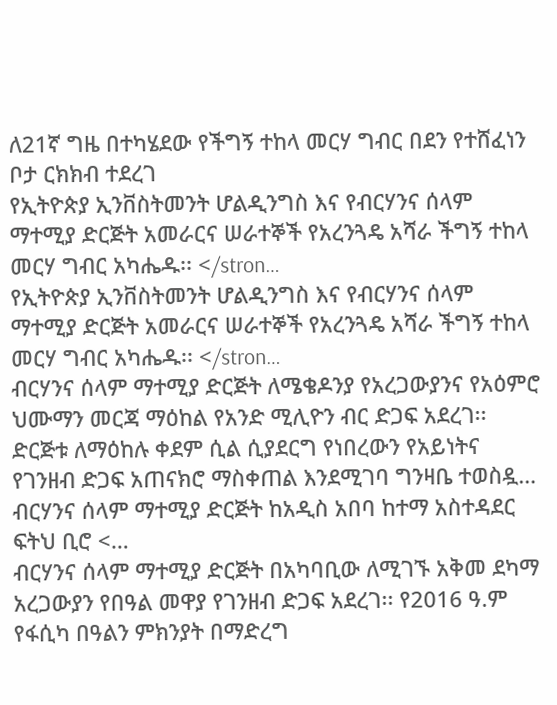ለ21ኛ ግዜ በተካሄደው የችግኝ ተከላ መርሃ ግብር በደን የተሸፈነን ቦታ ርክክብ ተደረገ
የኢትዮጵያ ኢንቨስትመንት ሆልዲንግስ እና የብርሃንና ሰላም ማተሚያ ድርጅት አመራርና ሠራተኞች የአረንጓዴ አሻራ ችግኝ ተከላ መርሃ ግብር አካሔዱ፡፡ </stron…
የኢትዮጵያ ኢንቨስትመንት ሆልዲንግስ እና የብርሃንና ሰላም ማተሚያ ድርጅት አመራርና ሠራተኞች የአረንጓዴ አሻራ ችግኝ ተከላ መርሃ ግብር አካሔዱ፡፡ </stron…
ብርሃንና ሰላም ማተሚያ ድርጅት ለሜቄዶንያ የአረጋውያንና የአዕምሮ ህሙማን መርጃ ማዕከል የአንድ ሚሊዮን ብር ድጋፍ አደረገ፡፡ ድርጅቱ ለማዕከሉ ቀደም ሲል ሲያደርግ የነበረውን የአይነትና የገንዘብ ድጋፍ አጠናክሮ ማስቀጠል እንደሚገባ ግንዛቤ ተወስዷ…
ብርሃንና ሰላም ማተሚያ ድርጅት ከአዲስ አበባ ከተማ አስተዳደር ፍትህ ቢሮ <…
ብርሃንና ሰላም ማተሚያ ድርጅት በአካባቢው ለሚገኙ አቅመ ደካማ አረጋውያን የበዓል መዋያ የገንዘብ ድጋፍ አደረገ፡፡ የ2016 ዓ.ም የፋሲካ በዓልን ምክንያት በማድረግ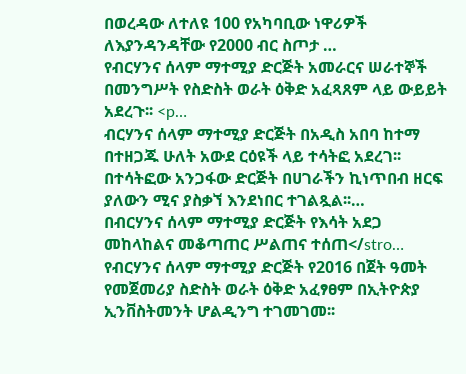በወረዳው ለተለዩ 100 የአካባቢው ነዋሪዎች ለእያንዳንዳቸው የ2000 ብር ስጦታ …
የብርሃንና ሰላም ማተሚያ ድርጅት አመራርና ሠራተኞች በመንግሥት የስድስት ወራት ዕቅድ አፈጻጸም ላይ ውይይት አደረጉ፡፡ <p…
ብርሃንና ሰላም ማተሚያ ድርጅት በአዲስ አበባ ከተማ በተዘጋጁ ሁለት አውደ ርዕዩች ላይ ተሳትፎ አደረገ፡፡ በተሳትፎው አንጋፋው ድርጅት በሀገራችን ኪነጥበብ ዘርፍ ያለውን ሚና ያስቃኘ እንደነበር ተገልጿል፡፡…
በብርሃንና ሰላም ማተሚያ ድርጅት የእሳት አደጋ መከላከልና መቆጣጠር ሥልጠና ተሰጠ</stro…
የብርሃንና ሰላም ማተሚያ ድርጅት የ2016 በጀት ዓመት የመጀመሪያ ስድስት ወራት ዕቅድ አፈፃፀም በኢትዮጵያ ኢንቨስትመንት ሆልዲንግ ተገመገመ፡፡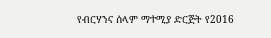የብርሃንና ሰላም ማተሚያ ድርጅት የ2016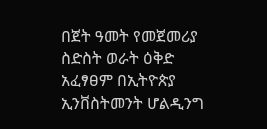በጀት ዓመት የመጀመሪያ ስድስት ወራት ዕቅድ አፈፃፀም በኢትዮጵያ ኢንቨስትመንት ሆልዲንግ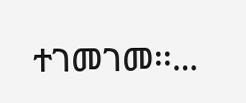ተገመገመ፡፡…